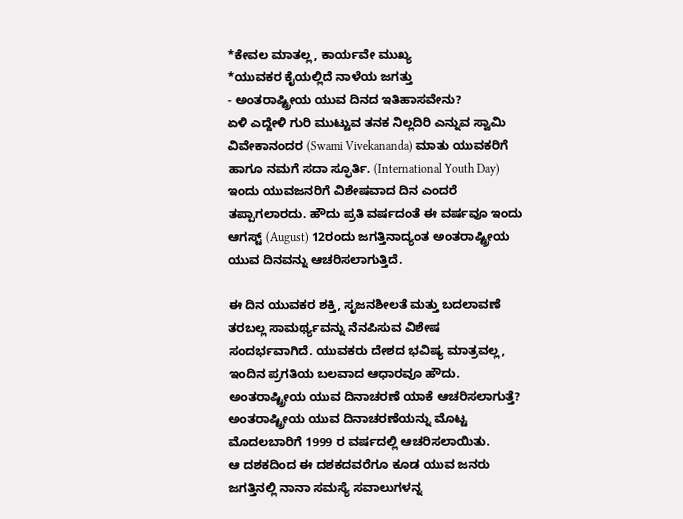*ಕೇವಲ ಮಾತಲ್ಲ, ಕಾರ್ಯವೇ ಮುಖ್ಯ
*ಯುವಕರ ಕೈಯಲ್ಲಿದೆ ನಾಳೆಯ ಜಗತ್ತು
- ಅಂತರಾಷ್ಟ್ರೀಯ ಯುವ ದಿನದ ಇತಿಹಾಸವೇನು?
ಏಳಿ ಎದ್ದೇಳಿ ಗುರಿ ಮುಟ್ಟುವ ತನಕ ನಿಲ್ಲದಿರಿ ಎನ್ನುವ ಸ್ವಾಮಿ ವಿವೇಕಾನಂದರ (Swami Vivekananda) ಮಾತು ಯುವಕರಿಗೆ ಹಾಗೂ ನಮಗೆ ಸದಾ ಸ್ಫೂರ್ತಿ. (International Youth Day)
ಇಂದು ಯುವಜನರಿಗೆ ವಿಶೇಷವಾದ ದಿನ ಎಂದರೆ ತಪ್ಪಾಗಲಾರದು. ಹೌದು ಪ್ರತಿ ವರ್ಷದಂತೆ ಈ ವರ್ಷವೂ ಇಂದು ಆಗಸ್ಟ್ (August) 12ರಂದು ಜಗತ್ತಿನಾದ್ಯಂತ ಅಂತರಾಷ್ಟ್ರೀಯ ಯುವ ದಿನವನ್ನು ಆಚರಿಸಲಾಗುತ್ತಿದೆ.

ಈ ದಿನ ಯುವಕರ ಶಕ್ತಿ, ಸೃಜನಶೀಲತೆ ಮತ್ತು ಬದಲಾವಣೆ ತರಬಲ್ಲ ಸಾಮರ್ಥ್ಯವನ್ನು ನೆನಪಿಸುವ ವಿಶೇಷ ಸಂದರ್ಭವಾಗಿದೆ. ಯುವಕರು ದೇಶದ ಭವಿಷ್ಯ ಮಾತ್ರವಲ್ಲ, ಇಂದಿನ ಪ್ರಗತಿಯ ಬಲವಾದ ಆಧಾರವೂ ಹೌದು.
ಅಂತರಾಷ್ಟ್ರೀಯ ಯುವ ದಿನಾಚರಣೆ ಯಾಕೆ ಆಚರಿಸಲಾಗುತ್ತೆ?
ಅಂತರಾಷ್ಟ್ರೀಯ ಯುವ ದಿನಾಚರಣೆಯನ್ನು ಮೊಟ್ಟ ಮೊದಲಬಾರಿಗೆ 1999 ರ ವರ್ಷದಲ್ಲಿ ಆಚರಿಸಲಾಯಿತು.
ಆ ದಶಕದಿಂದ ಈ ದಶಕದವರೆಗೂ ಕೂಡ ಯುವ ಜನರು ಜಗತ್ತಿನಲ್ಲಿ ನಾನಾ ಸಮಸ್ಯೆ ಸವಾಲುಗಳನ್ನ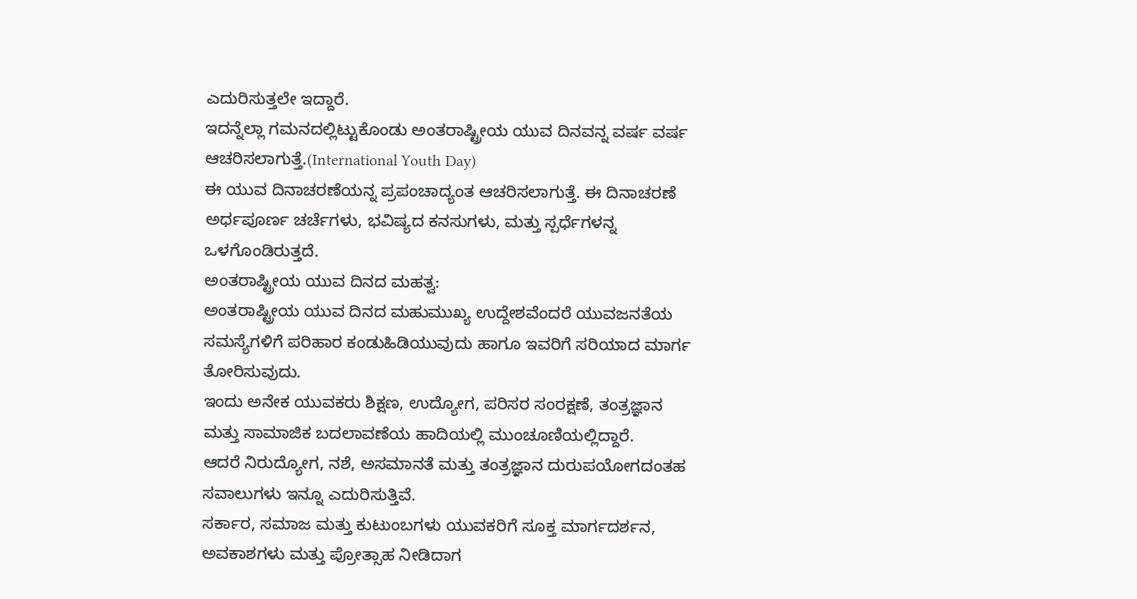ಎದುರಿಸುತ್ತಲೇ ಇದ್ದಾರೆ.
ಇದನ್ನೆಲ್ಲಾ ಗಮನದಲ್ಲಿಟ್ಟುಕೊಂಡು ಅಂತರಾಷ್ಟ್ರೀಯ ಯುವ ದಿನವನ್ನ ವರ್ಷ ವರ್ಷ ಆಚರಿಸಲಾಗುತ್ತೆ.(International Youth Day)
ಈ ಯುವ ದಿನಾಚರಣೆಯನ್ನ ಪ್ರಪಂಚಾದ್ಯಂತ ಆಚರಿಸಲಾಗುತ್ತೆ. ಈ ದಿನಾಚರಣೆ ಅರ್ಧಪೂರ್ಣ ಚರ್ಚೆಗಳು, ಭವಿಷ್ಯದ ಕನಸುಗಳು, ಮತ್ತು ಸ್ಪರ್ಧೆಗಳನ್ನ ಒಳಗೊಂಡಿರುತ್ತದೆ.
ಅಂತರಾಷ್ಟ್ರೀಯ ಯುವ ದಿನದ ಮಹತ್ವ:
ಅಂತರಾಷ್ಟ್ರೀಯ ಯುವ ದಿನದ ಮಹುಮುಖ್ಯ ಉದ್ದೇಶವೆಂದರೆ ಯುವಜನತೆಯ ಸಮಸ್ಯೆಗಳಿಗೆ ಪರಿಹಾರ ಕಂಡುಹಿಡಿಯುವುದು ಹಾಗೂ ಇವರಿಗೆ ಸರಿಯಾದ ಮಾರ್ಗ ತೋರಿಸುವುದು.
ಇಂದು ಅನೇಕ ಯುವಕರು ಶಿಕ್ಷಣ, ಉದ್ಯೋಗ, ಪರಿಸರ ಸಂರಕ್ಷಣೆ, ತಂತ್ರಜ್ಞಾನ ಮತ್ತು ಸಾಮಾಜಿಕ ಬದಲಾವಣೆಯ ಹಾದಿಯಲ್ಲಿ ಮುಂಚೂಣಿಯಲ್ಲಿದ್ದಾರೆ.
ಆದರೆ ನಿರುದ್ಯೋಗ, ನಶೆ, ಅಸಮಾನತೆ ಮತ್ತು ತಂತ್ರಜ್ಞಾನ ದುರುಪಯೋಗದಂತಹ ಸವಾಲುಗಳು ಇನ್ನೂ ಎದುರಿಸುತ್ತಿವೆ.
ಸರ್ಕಾರ, ಸಮಾಜ ಮತ್ತು ಕುಟುಂಬಗಳು ಯುವಕರಿಗೆ ಸೂಕ್ತ ಮಾರ್ಗದರ್ಶನ, ಅವಕಾಶಗಳು ಮತ್ತು ಪ್ರೋತ್ಸಾಹ ನೀಡಿದಾಗ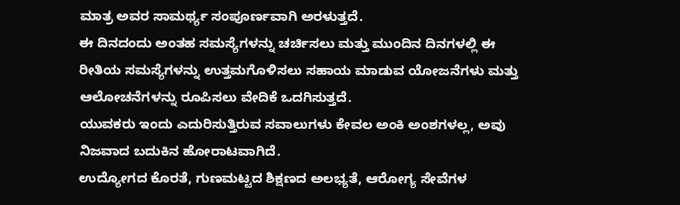ಮಾತ್ರ ಅವರ ಸಾಮರ್ಥ್ಯ ಸಂಪೂರ್ಣವಾಗಿ ಅರಳುತ್ತದೆ.
ಈ ದಿನದಂದು ಅಂತಹ ಸಮಸ್ಯೆಗಳನ್ನು ಚರ್ಚಿಸಲು ಮತ್ತು ಮುಂದಿನ ದಿನಗಳಲ್ಲಿ ಈ ರೀತಿಯ ಸಮಸ್ಯೆಗಳನ್ನು ಉತ್ತಮಗೊಳಿಸಲು ಸಹಾಯ ಮಾಡುವ ಯೋಜನೆಗಳು ಮತ್ತು ಆಲೋಚನೆಗಳನ್ನು ರೂಪಿಸಲು ವೇದಿಕೆ ಒದಗಿಸುತ್ತದೆ.
ಯುವಕರು ಇಂದು ಎದುರಿಸುತ್ತಿರುವ ಸವಾಲುಗಳು ಕೇವಲ ಅಂಕಿ ಅಂಶಗಳಲ್ಲ, ಅವು ನಿಜವಾದ ಬದುಕಿನ ಹೋರಾಟವಾಗಿದೆ.
ಉದ್ಯೋಗದ ಕೊರತೆ, ಗುಣಮಟ್ಟದ ಶಿಕ್ಷಣದ ಅಲಭ್ಯತೆ, ಆರೋಗ್ಯ ಸೇವೆಗಳ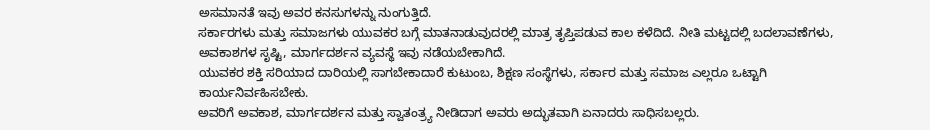ಅಸಮಾನತೆ ಇವು ಅವರ ಕನಸುಗಳನ್ನು ನುಂಗುತ್ತಿದೆ.
ಸರ್ಕಾರಗಳು ಮತ್ತು ಸಮಾಜಗಳು ಯುವಕರ ಬಗ್ಗೆ ಮಾತನಾಡುವುದರಲ್ಲಿ ಮಾತ್ರ ತೃಪ್ತಿಪಡುವ ಕಾಲ ಕಳೆದಿದೆ. ನೀತಿ ಮಟ್ಟದಲ್ಲಿ ಬದಲಾವಣೆಗಳು,
ಅವಕಾಶಗಳ ಸೃಷ್ಟಿ, ಮಾರ್ಗದರ್ಶನ ವ್ಯವಸ್ಥೆ ಇವು ನಡೆಯಬೇಕಾಗಿದೆ.
ಯುವಕರ ಶಕ್ತಿ ಸರಿಯಾದ ದಾರಿಯಲ್ಲಿ ಸಾಗಬೇಕಾದಾರೆ ಕುಟುಂಬ, ಶಿಕ್ಷಣ ಸಂಸ್ಥೆಗಳು, ಸರ್ಕಾರ ಮತ್ತು ಸಮಾಜ ಎಲ್ಲರೂ ಒಟ್ಟಾಗಿ ಕಾರ್ಯನಿರ್ವಹಿಸಬೇಕು.
ಅವರಿಗೆ ಅವಕಾಶ, ಮಾರ್ಗದರ್ಶನ ಮತ್ತು ಸ್ವಾತಂತ್ರ್ಯ ನೀಡಿದಾಗ ಅವರು ಅದ್ಭುತವಾಗಿ ಏನಾದರು ಸಾಧಿಸಬಲ್ಲರು.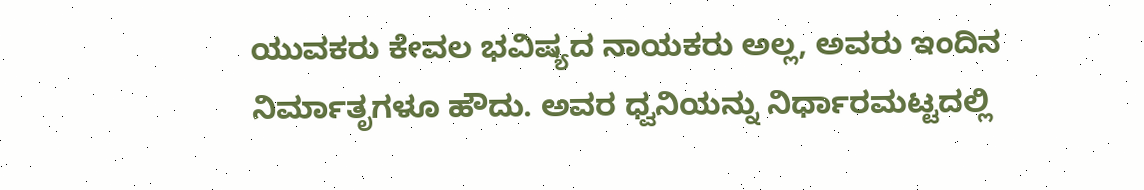ಯುವಕರು ಕೇವಲ ಭವಿಷ್ಯದ ನಾಯಕರು ಅಲ್ಲ, ಅವರು ಇಂದಿನ ನಿರ್ಮಾತೃಗಳೂ ಹೌದು. ಅವರ ಧ್ವನಿಯನ್ನು ನಿರ್ಧಾರಮಟ್ಟದಲ್ಲಿ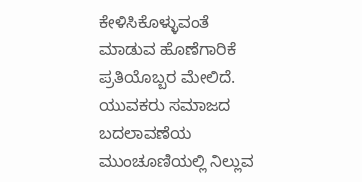ಕೇಳಿಸಿಕೊಳ್ಳುವಂತೆ ಮಾಡುವ ಹೊಣೆಗಾರಿಕೆ ಪ್ರತಿಯೊಬ್ಬರ ಮೇಲಿದೆ.
ಯುವಕರು ಸಮಾಜದ ಬದಲಾವಣೆಯ ಮುಂಚೂಣಿಯಲ್ಲಿ ನಿಲ್ಲುವ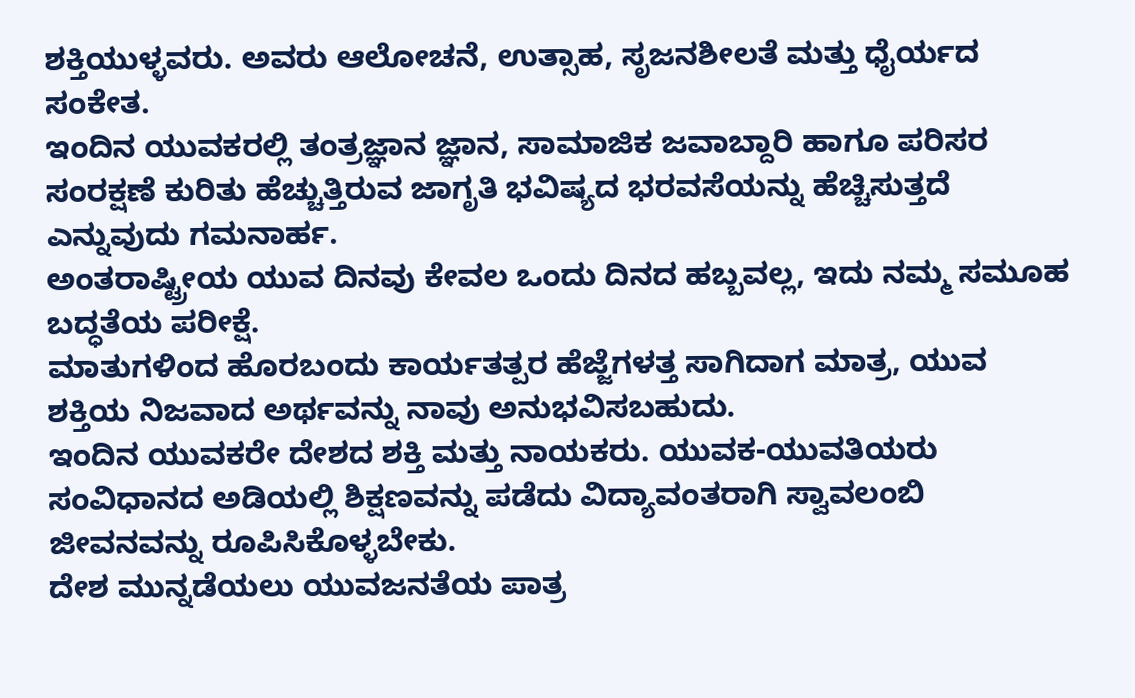ಶಕ್ತಿಯುಳ್ಳವರು. ಅವರು ಆಲೋಚನೆ, ಉತ್ಸಾಹ, ಸೃಜನಶೀಲತೆ ಮತ್ತು ಧೈರ್ಯದ ಸಂಕೇತ.
ಇಂದಿನ ಯುವಕರಲ್ಲಿ ತಂತ್ರಜ್ಞಾನ ಜ್ಞಾನ, ಸಾಮಾಜಿಕ ಜವಾಬ್ದಾರಿ ಹಾಗೂ ಪರಿಸರ ಸಂರಕ್ಷಣೆ ಕುರಿತು ಹೆಚ್ಚುತ್ತಿರುವ ಜಾಗೃತಿ ಭವಿಷ್ಯದ ಭರವಸೆಯನ್ನು ಹೆಚ್ಚಿಸುತ್ತದೆ ಎನ್ನುವುದು ಗಮನಾರ್ಹ.
ಅಂತರಾಷ್ಟ್ರೀಯ ಯುವ ದಿನವು ಕೇವಲ ಒಂದು ದಿನದ ಹಬ್ಬವಲ್ಲ, ಇದು ನಮ್ಮ ಸಮೂಹ ಬದ್ಧತೆಯ ಪರೀಕ್ಷೆ.
ಮಾತುಗಳಿಂದ ಹೊರಬಂದು ಕಾರ್ಯತತ್ಪರ ಹೆಜ್ಜೆಗಳತ್ತ ಸಾಗಿದಾಗ ಮಾತ್ರ, ಯುವ ಶಕ್ತಿಯ ನಿಜವಾದ ಅರ್ಥವನ್ನು ನಾವು ಅನುಭವಿಸಬಹುದು.
ಇಂದಿನ ಯುವಕರೇ ದೇಶದ ಶಕ್ತಿ ಮತ್ತು ನಾಯಕರು. ಯುವಕ-ಯುವತಿಯರು ಸಂವಿಧಾನದ ಅಡಿಯಲ್ಲಿ ಶಿಕ್ಷಣವನ್ನು ಪಡೆದು ವಿದ್ಯಾವಂತರಾಗಿ ಸ್ವಾವಲಂಬಿ ಜೀವನವನ್ನು ರೂಪಿಸಿಕೊಳ್ಳಬೇಕು.
ದೇಶ ಮುನ್ನಡೆಯಲು ಯುವಜನತೆಯ ಪಾತ್ರ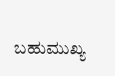ಬಹುಮುಖ್ಯ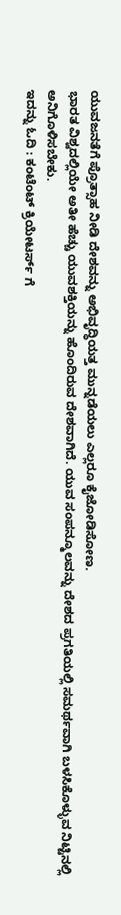ಯುವಜನತೆಗೆ ಪ್ರೊತ್ಸಾಹ ನೀಡಿ ದೇಶವನ್ನು ಅಭಿವೃದ್ಧಿಯತ್ತ ಮುನ್ನಡೆಯಲು ಎಲ್ಲರೂ ಕೈಜೋಡಿಸೋಣ.
ಭಾರತ ವಿಶ್ವದಲ್ಲಿಯೇ ಅತೀ ಹೆಚ್ಚು ಯುವಶಕ್ತಿಯನ್ನು ಹೊಂದಿರುವ ದೇಶವಾಗಿದೆ. ಯುವ ಸಂಪನ್ಮೂಲವನ್ನು ದೇಶದ ಪ್ರಗತಿಯಲ್ಲಿ ಸಮರ್ಥವಾಗಿ ಬಳಸಿಕೊಳ್ಳುವ ನಿಟ್ಟಿನಲ್ಲಿ ಅನಿಗೊಳಿಸಬೇಕು.
ಇದನ್ನು ಓದಿ : ಕಂಟೆಂಟ್ ಕ್ರಿಯೇಟರ್ಸ್ ಗೆ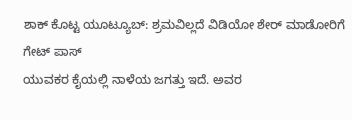ಶಾಕ್ ಕೊಟ್ಟ ಯೂಟ್ಯೂಬ್: ಶ್ರಮವಿಲ್ಲದೆ ವಿಡಿಯೋ ಶೇರ್ ಮಾಡೋರಿಗೆ ಗೇಟ್ ಪಾಸ್
ಯುವಕರ ಕೈಯಲ್ಲಿ ನಾಳೆಯ ಜಗತ್ತು ಇದೆ. ಅವರ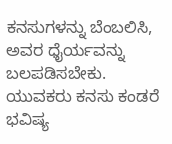ಕನಸುಗಳನ್ನು ಬೆಂಬಲಿಸಿ, ಅವರ ಧೈರ್ಯವನ್ನು ಬಲಪಡಿಸಬೇಕು. ಯುವಕರು ಕನಸು ಕಂಡರೆ ಭವಿಷ್ಯ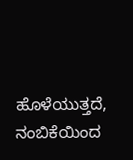ಹೊಳೆಯುತ್ತದೆ, ನಂಬಿಕೆಯಿಂದ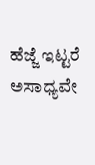ಹೆಜ್ಜೆ ಇಟ್ಟರೆ ಅಸಾಧ್ಯವೇ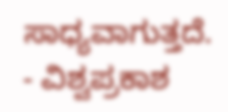ಸಾಧ್ಯವಾಗುತ್ತದೆ.
- ವಿಶ್ವಪ್ರಕಾಶ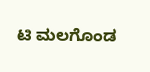ಟಿ ಮಲಗೊಂಡ